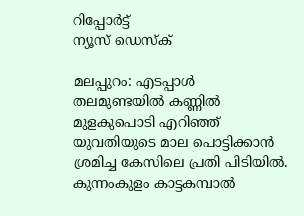റിപ്പോര്‍ട്ട്
ന്യൂസ് ഡെസ്ക്

മലപ്പുറം: എടപ്പാള്‍ തലമുണ്ടയില്‍ കണ്ണില്‍ മുളകുപൊടി എറിഞ്ഞ് യുവതിയുടെ മാല പൊട്ടിക്കാന്‍ ശ്രമിച്ച കേസിലെ പ്രതി പിടിയില്‍. കുന്നംകുളം കാട്ടകമ്പാല്‍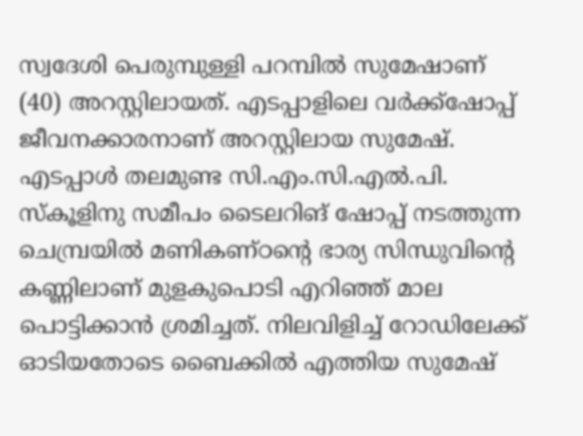സ്വദേശി പെരുമ്പുള്ളി പറമ്പില്‍ സുമേഷാണ് (40) അറസ്റ്റിലായത്. എടപ്പാളിലെ വര്‍ക്ക്ഷോപ്പ് ജീവനക്കാരനാണ് അറസ്റ്റിലായ സുമേഷ്. എടപ്പാള്‍ തലമുണ്ട സി.എം.സി.എല്‍.പി. സ്‌കൂളിനു സമീപം ടൈലറിങ് ഷോപ്പ് നടത്തുന്ന ചെമ്പ്രയില്‍ മണികണ്ഠന്റെ ഭാര്യ സിന്ധുവിന്റെ കണ്ണിലാണ് മുളകുപൊടി എറിഞ്ഞ് മാല പൊട്ടിക്കാന്‍ ശ്രമിച്ചത്. നിലവിളിച്ച് റോഡിലേക്ക് ഓടിയതോടെ ബൈക്കില്‍ എത്തിയ സുമേഷ്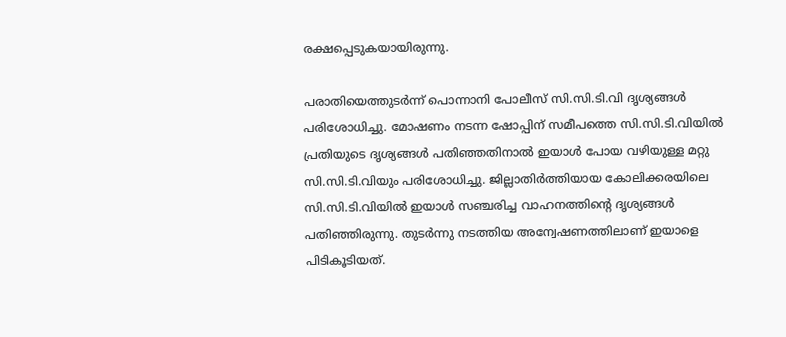രക്ഷപ്പെടുകയായിരുന്നു.

പരാതിയെത്തുടര്‍ന്ന് പൊന്നാനി പോലീസ് സി.സി.ടി.വി ദൃശ്യങ്ങള്‍ പരിശോധിച്ചു. മോഷണം നടന്ന ഷോപ്പിന് സമീപത്തെ സി.സി.ടി.വിയില്‍ പ്രതിയുടെ ദൃശ്യങ്ങള്‍ പതിഞ്ഞതിനാല്‍ ഇയാള്‍ പോയ വഴിയുള്ള മറ്റു സി.സി.ടി.വിയും പരിശോധിച്ചു. ജില്ലാതിര്‍ത്തിയായ കോലിക്കരയിലെ സി.സി.ടി.വിയില്‍ ഇയാള്‍ സഞ്ചരിച്ച വാഹനത്തിന്റെ ദൃശ്യങ്ങള്‍ പതിഞ്ഞിരുന്നു. തുടര്‍ന്നു നടത്തിയ അന്വേഷണത്തിലാണ് ഇയാളെ പിടികൂടിയത്.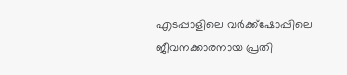എടപ്പാളിലെ വര്‍ക്ക്ഷോപ്പിലെ ജീവനക്കാരനായ പ്രതി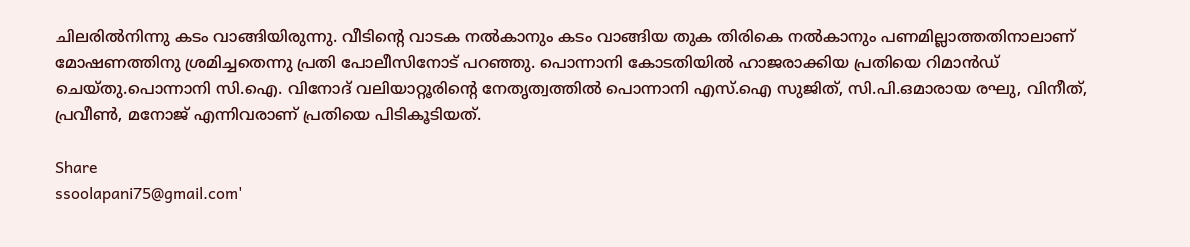ചിലരില്‍നിന്നു കടം വാങ്ങിയിരുന്നു. വീടിന്റെ വാടക നല്‍കാനും കടം വാങ്ങിയ തുക തിരികെ നല്‍കാനും പണമില്ലാത്തതിനാലാണ് മോഷണത്തിനു ശ്രമിച്ചതെന്നു പ്രതി പോലീസിനോട് പറഞ്ഞു. പൊന്നാനി കോടതിയില്‍ ഹാജരാക്കിയ പ്രതിയെ റിമാന്‍ഡ് ചെയ്തു.പൊന്നാനി സി.ഐ. വിനോദ് വലിയാറ്റൂരിന്റെ നേതൃത്വത്തില്‍ പൊന്നാനി എസ്.ഐ സുജിത്, സി.പി.ഒമാരായ രഘു, വിനീത്, പ്രവീണ്‍, മനോജ് എന്നിവരാണ് പ്രതിയെ പിടികൂടിയത്.

Share
ssoolapani75@gmail.com'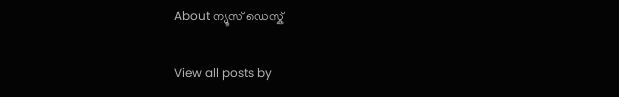About ന്യൂസ് ഡെസ്ക്

View all posts by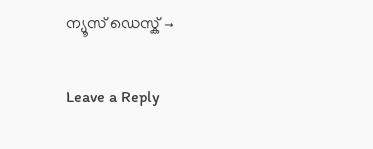ന്യൂസ് ഡെസ്ക് →

Leave a Reply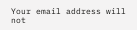Your email address will not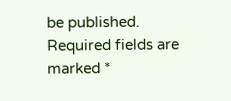be published. Required fields are marked *